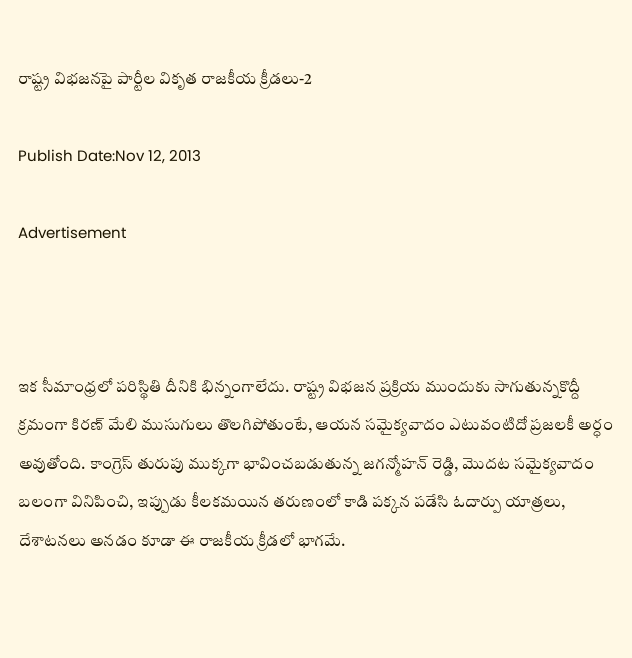రాష్ట్ర విభజనపై పార్టీల వికృత రాజకీయ క్రీడలు-2

Publish Date:Nov 12, 2013

Advertisement



ఇక సీమాంధ్రలో పరిస్థితి దీనికి భిన్నంగాలేదు. రాష్ట్ర విభజన ప్రక్రియ ముందుకు సాగుతున్నకొద్దీ క్రమంగా కిరణ్ మేలి ముసుగులు తొలగిపోతుంటే, ఆయన సమైక్యవాదం ఎటువంటిదో ప్రజలకీ అర్ధం అవుతోంది. కాంగ్రెస్ తురుపు ముక్కగా భావించబడుతున్న జగన్మోహన్ రెడ్డి, మొదట సమైక్యవాదం బలంగా వినిపించి, ఇప్పుడు కీలకమయిన తరుణంలో కాడి పక్కన పడేసి ఓదార్పు యాత్రలు, దేశాటనలు అనడం కూడా ఈ రాజకీయ క్రీడలో భాగమే.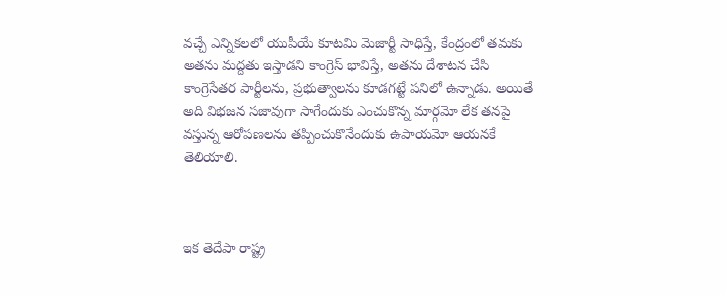వచ్చే ఎన్నికలలో యుపీయే కూటమి మెజార్టీ సాధిస్తే, కేంద్రంలో తమకు అతను మద్దతు ఇస్తాడని కాంగ్రెస్ భావిస్తే, అతను దేశాటన చేసి కాంగ్రెసేతర పార్టీలను, ప్రభుత్వాలను కూడగట్టే పనిలో ఉన్నాడు. అయితే అది విభజన సజావుగా సాగేందుకు ఎంచుకొన్న మార్గమో లేక తనపై వస్తున్న ఆరోపణలను తప్పించుకొనేందుకు ఉపాయమో ఆయనకే తెలియాలి.



ఇక తెదేపా రాష్ట్ర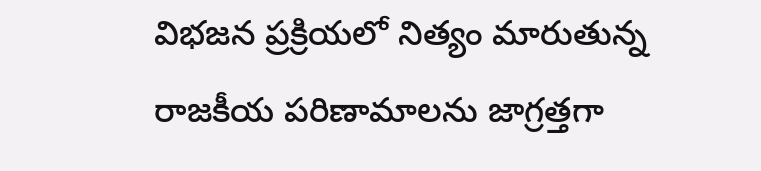విభజన ప్రక్రియలో నిత్యం మారుతున్న రాజకీయ పరిణామాలను జాగ్రత్తగా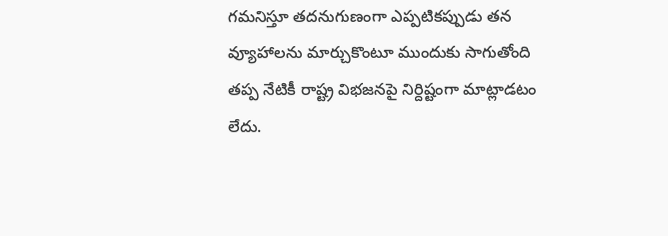గమనిస్తూ తదనుగుణంగా ఎప్పటికప్పుడు తన వ్యూహాలను మార్చుకొంటూ ముందుకు సాగుతోంది తప్ప నేటికీ రాష్ట్ర విభజనపై నిర్దిష్టంగా మాట్లాడటం లేదు.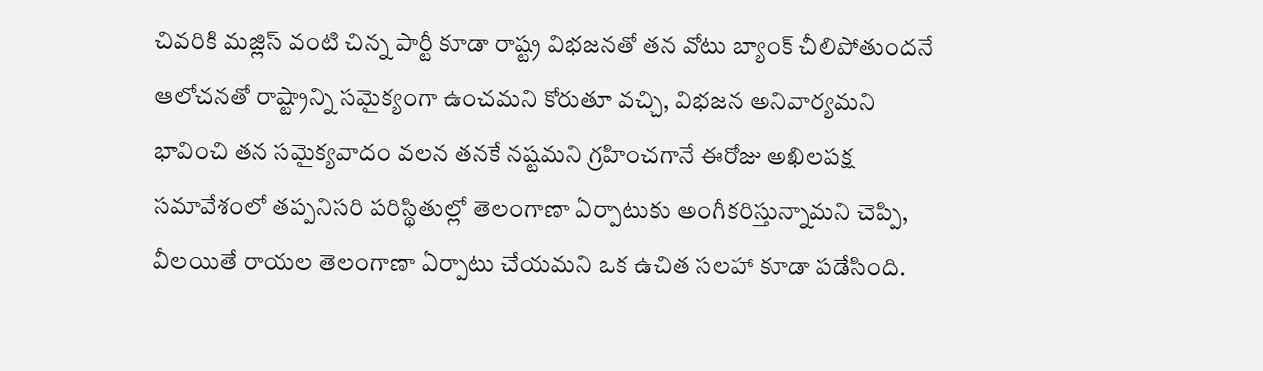చివరికి మజ్లిస్ వంటి చిన్న పార్టీ కూడా రాష్ట్ర విభజనతో తన వోటు బ్యాంక్ చీలిపోతుందనే ఆలోచనతో రాష్ట్రాన్ని సమైక్యంగా ఉంచమని కోరుతూ వచ్చి, విభజన అనివార్యమని భావించి తన సమైక్యవాదం వలన తనకే నష్టమని గ్రహించగానే ఈరోజు అఖిలపక్ష సమావేశంలో తప్పనిసరి పరిస్థితుల్లో తెలంగాణా ఏర్పాటుకు అంగీకరిస్తున్నామని చెప్పి, వీలయితే రాయల తెలంగాణా ఏర్పాటు చేయమని ఒక ఉచిత సలహా కూడా పడేసింది.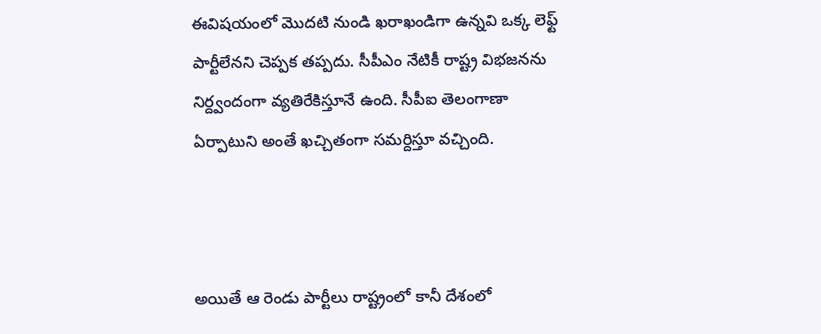ఈవిషయంలో మొదటి నుండి ఖరాఖండిగా ఉన్నవి ఒక్క లెఫ్ట్ పార్టీలేనని చెప్పక తప్పదు. సీపీఎం నేటికీ రాష్ట్ర విభజనను నిర్ద్వందంగా వ్యతిరేకిస్తూనే ఉంది. సీపీఐ తెలంగాణా ఏర్పాటుని అంతే ఖచ్చితంగా సమర్దిస్తూ వచ్చింది.



అయితే ఆ రెండు పార్టీలు రాష్ట్రంలో కానీ దేశంలో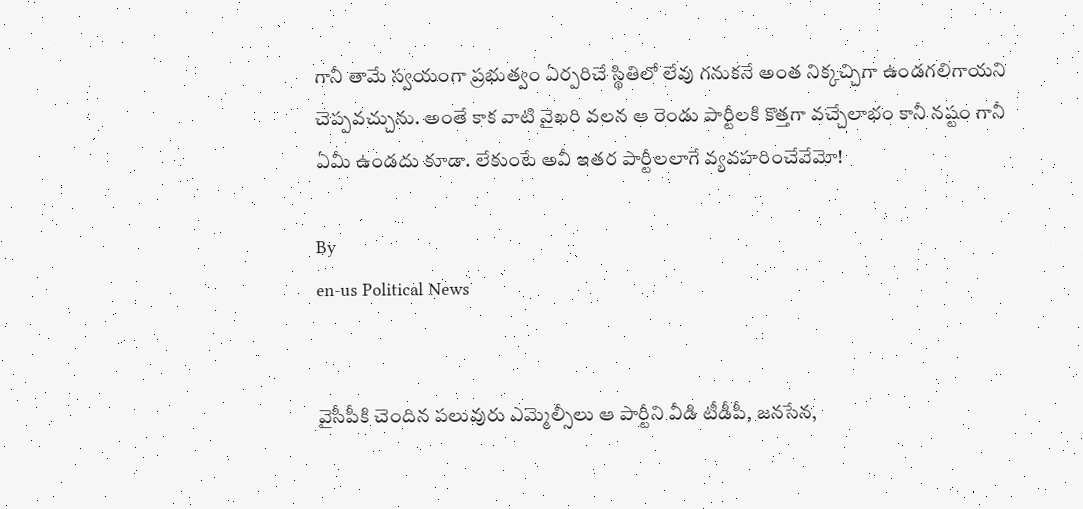గానీ తామే స్వయంగా ప్రభుత్వం ఏర్పరిచే స్థితిలో లేవు గనుకనే అంత నిక్కచ్చిగా ఉండగలిగాయని చెప్పవచ్చును. అంతే కాక వాటి వైఖరి వలన ఆ రెండు పార్టీలకి కొత్తగా వచ్చేలాభం కానీ నష్టం గానీ ఏమీ ఉండదు కూడా. లేకుంటే అవీ ఇతర పార్టీలలాగే వ్యవహరించేవేమో!

By
en-us Political News


వైసీపీకి చెందిన పలువురు ఎమ్మెల్సీలు ఆ పార్టీని వీడి టీడీపీ, జనసేన,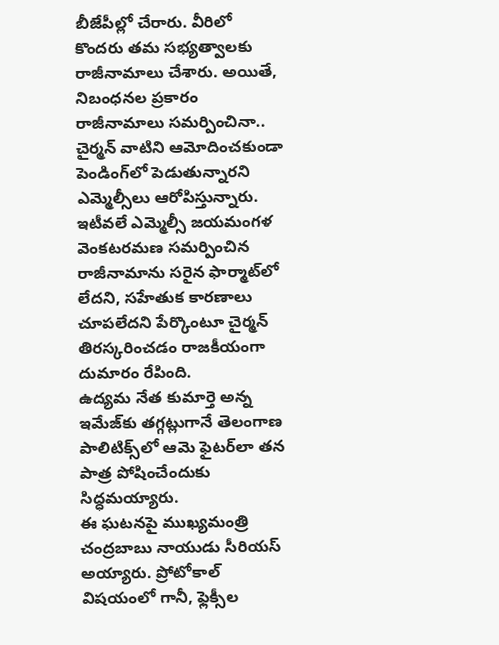బీజేపీల్లో చేరారు. వీరిలో కొందరు తమ సభ్యత్వాలకు రాజీనామాలు చేశారు. అయితే, నిబంధనల ప్రకారం రాజీనామాలు సమర్పించినా.. చైర్మన్ వాటిని ఆమోదించకుండా పెండింగ్‌లో పెడుతున్నారని ఎమ్మెల్సీలు ఆరోపిస్తున్నారు. ఇటీవలే ఎమ్మెల్సీ జయమంగళ వెంకటరమణ సమర్పించిన రాజీనామాను సరైన ఫార్మాట్‌లో లేదని, సహేతుక కారణాలు చూపలేదని పేర్కొంటూ చైర్మన్ తిరస్కరించడం రాజకీయంగా దుమారం రేపింది.
ఉద్యమ నేత కుమార్తె అన్న ఇమేజ్‌కు తగ్గట్లుగానే తెలంగాణ పాలిటిక్స్‌లో ఆమె ఫైటర్‌లా తన పాత్ర పోషించేందుకు సిద్ధమయ్యారు.
ఈ ఘటనపై ముఖ్యమంత్రి చంద్రబాబు నాయుడు సీరియస్ అయ్యారు. ప్రోటోకాల్ విషయంలో గానీ, ఫ్లెక్సీల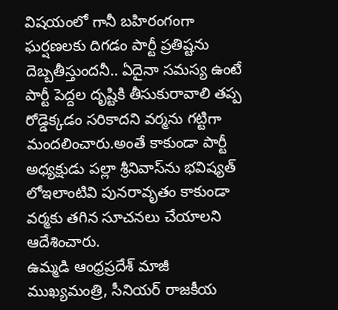విషయంలో గానీ బహిరంగంగా ఘర్షణలకు దిగడం పార్టీ ప్రతిష్టను దెబ్బతీస్తుందనీ.. ఏదైనా సమస్య ఉంటే పార్టీ పెద్దల దృష్టికి తీసుకురావాలి తప్ప రోడ్డెక్కడం సరికాదని వర్మను గట్టిగా మందలించారు.అంతే కాకుండా పార్టీ అధ్యక్షుడు పల్లా శ్రీనివాస్‌ను భవిష్యత్ లోఇలాంటివి పునరావృతం కాకుండా వర్మకు తగిన సూచనలు చేయాలని ఆదేశించారు.
ఉమ్మడి ఆంధ్రప్రదేశ్ మాజీ ముఖ్యమంత్రి, సీనియర్ రాజకీయ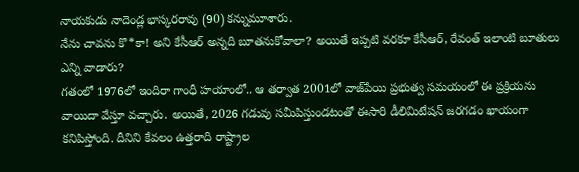నాయకుడు నాదెండ్ల భాస్కరరావు (90) కన్నుమూశారు.
నేను చావ‌ను కొ*కా! అని కేసీఆర్ అన్న‌ది బూత‌నుకోవాలా? అయితే ఇప్ప‌టి వ‌ర‌కూ కేసీఆర్, రేవంత్ ఇలాంటి బూతులు ఎన్ని వాడారు?
గతంలో 1976లో ఇందిరా గాంధీ హయాంలో.. ఆ తర్వాత 2001లో వాజ్‌పేయి ప్రభుత్వ సమయంలో ఈ ప్రక్రియను వాయిదా వేస్తూ వచ్చారు. అయితే, 2026 గడువు సమీపిస్తుండటంతో ఈసారి డీలిమిటేషన్ జరగడం ఖాయంగా కనిపిస్తోంది. దీనిని కేవలం ఉత్తరాది రాష్ట్రాల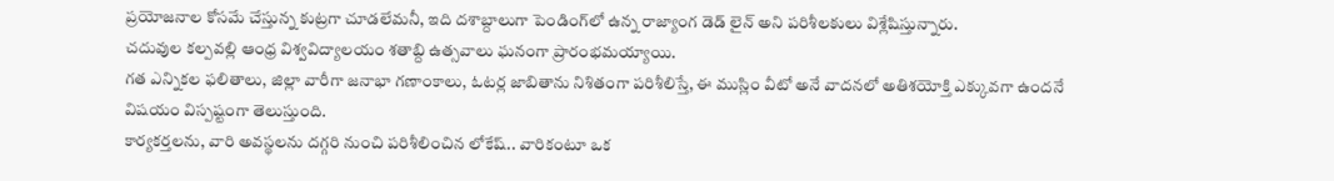ప్రయోజనాల కోసమే చేస్తున్న కుట్రగా చూడలేమనీ, ఇది దశాబ్దాలుగా పెండింగ్‌లో ఉన్న రాజ్యాంగ డెడ్ లైన్ అని పరిశీలకులు విశ్లేషిస్తున్నారు.
చదువుల కల్పవల్లి ఆంధ్ర విశ్వవిద్యాలయం శతాబ్ది ఉత్సవాలు ఘనంగా ప్రారంభమయ్యాయి.
గత ఎన్నికల ఫలితాలు, జిల్లా వారీగా జనాభా గణాంకాలు, ఓటర్ల జాబితాను నిశితంగా పరిశీలిస్తే, ఈ ముస్లిం వీటో అనే వాదనలో అతిశయోక్తి ఎక్కువగా ఉందనే విషయం విస్పష్టంగా తెలుస్తుంది.
కార్య‌క‌ర్త‌లను, వారి అవ‌స్థ‌ల‌ను ద‌గ్గ‌రి నుంచి ప‌రిశీలించిన లోకేష్.. వారికంటూ ఒక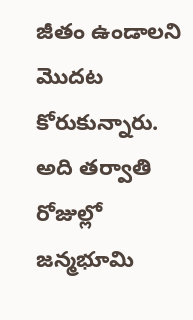జీతం ఉండాలని మొద‌ట‌ కోరుకున్నారు. అది త‌ర్వాతి రోజుల్లో జ‌న్మ‌భూమి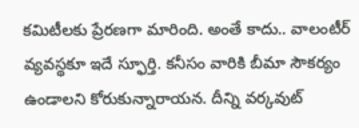క‌మిటీల‌కు ప్రేర‌ణ‌గా మారింది. అంతే కాదు.. వాలంటీర్ వ్య‌వ‌స్థ‌కూ ఇదే స్ఫూర్తి. క‌నీసం వారికి బీమా సౌక‌ర్యం ఉండాల‌ని కోరుకున్నారాయ‌న‌. దీన్ని వ‌ర్క‌వుట్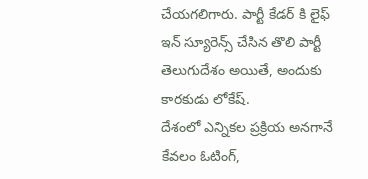చేయ‌గ‌లిగారు. పార్టీ కేడ‌ర్ కి లైఫ్ ఇన్ స్యూరెన్స్ చేసిన తొలి పార్టీ తెలుగుదేశం అయితే, అందుకు కార‌కుడు లోకేష్.
దేశంలో ఎన్నికల ప్రక్రియ అనగానే కేవలం ఓటింగ్,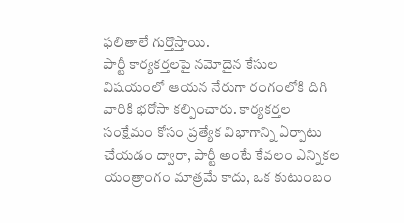ఫలితాలే గుర్తొస్తాయి.
పార్టీ కార్యకర్తలపై నమోదైన కేసుల విషయంలో ఆయన నేరుగా రంగంలోకి దిగి వారికి భరోసా కల్పించారు. కార్యకర్తల సంక్షేమం కోసం ప్రత్యేక విభాగాన్ని ఏర్పాటు చేయడం ద్వారా, పార్టీ అంటే కేవలం ఎన్నికల యంత్రాంగం మాత్రమే కాదు, ఒక కుటుంబం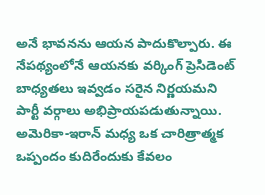అనే భావనను ఆయన పాదుకొల్పారు. ఈ నేపథ్యంలోనే ఆయనకు వర్కింగ్ ప్రెసిడెంట్ బాధ్యతలు ఇవ్వడం సరైన నిర్ణయమని పార్టీ వర్గాలు అభిప్రాయపడుతున్నాయి.
అమెరికా-ఇరాన్ మధ్య ఒక చారిత్రాత్మక ఒప్పందం కుదిరేందుకు కేవలం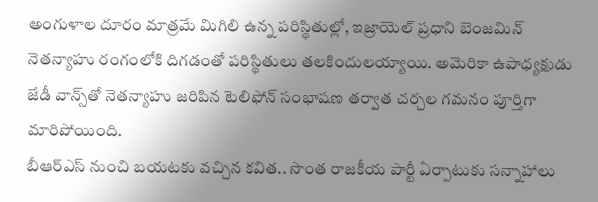అంగుళాల దూరం మాత్రమే మిగిలి ఉన్న పరిస్థితుల్లో, ఇజ్రాయెల్ ప్రధాని బెంజమిన్ నెతన్యాహు రంగంలోకి దిగడంతో పరిస్థితులు తలకిందులయ్యాయి. అమెరికా ఉపాధ్యక్షుడు జేడీ వాన్స్‌తో నెతన్యాహు జరిపిన టెలిఫోన్ సంభాషణ తర్వాత చర్చల గమనం పూర్తిగా మారిపోయింది.
బీఆర్ఎస్ నుంచి బయటకు వచ్చిన కవిత.. సొంత రాజకీయ పార్టీ ఏర్పాటుకు సన్నాహాలు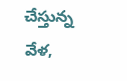చేస్తున్న వేళ,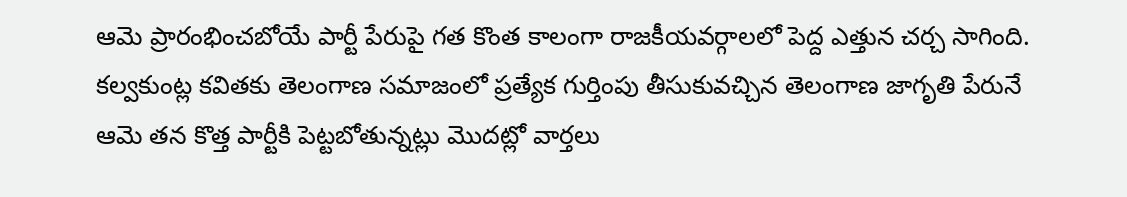ఆమె ప్రారంభించబోయే పార్టీ పేరుపై గత కొంత కాలంగా రాజకీయవర్గాలలో పెద్ద ఎత్తున చర్చ సాగింది. కల్వకుంట్ల కవితకు తెలంగాణ సమాజంలో ప్రత్యేక గుర్తింపు తీసుకువచ్చిన తెలంగాణ జాగృతి పేరునే ఆమె తన కొత్త పార్టీకి పెట్టబోతున్నట్లు మొదట్లో వార్తలు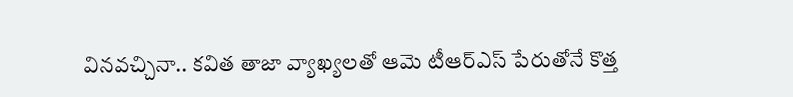వినవచ్చినా.. కవిత తాజా వ్యాఖ్యలతో ఆమె టీఆర్ఎస్ పేరుతోనే కొత్త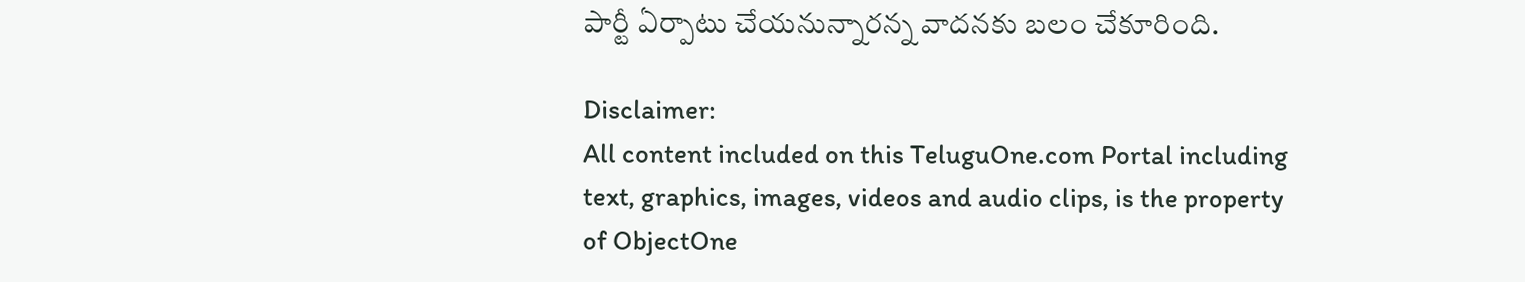పార్టీ ఏర్పాటు చేయనున్నారన్న వాదనకు బలం చేకూరింది.

Disclaimer:
All content included on this TeluguOne.com Portal including text, graphics, images, videos and audio clips, is the property of ObjectOne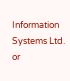Information Systems Ltd. or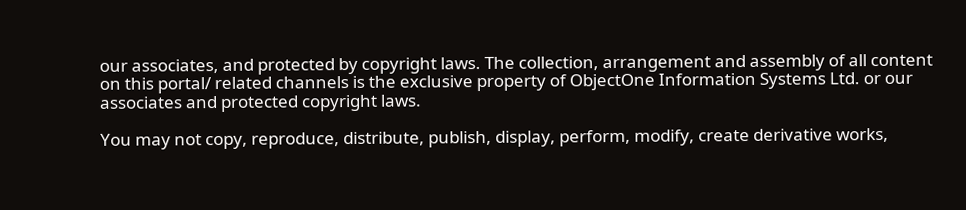our associates, and protected by copyright laws. The collection, arrangement and assembly of all content on this portal/ related channels is the exclusive property of ObjectOne Information Systems Ltd. or our associates and protected copyright laws.

You may not copy, reproduce, distribute, publish, display, perform, modify, create derivative works,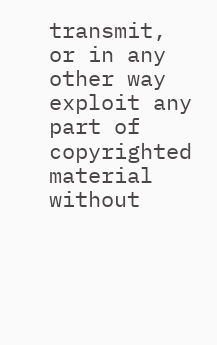transmit, or in any other way exploit any part of copyrighted material without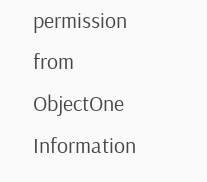permission from ObjectOne Information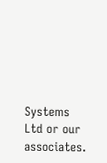Systems Ltd or our associates.